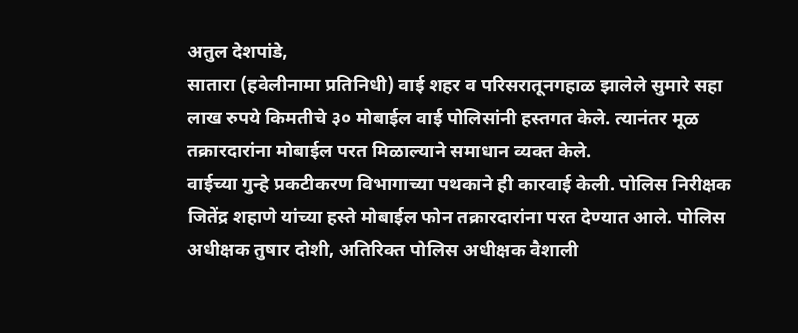अतुल देशपांडे,
सातारा (हवेलीनामा प्रतिनिधी) वाई शहर व परिसरातूनगहाळ झालेले सुमारे सहा लाख रुपये किमतीचे ३० मोबाईल वाई पोलिसांनी हस्तगत केले. त्यानंतर मूळ तक्रारदारांना मोबाईल परत मिळाल्याने समाधान व्यक्त केले.
वाईच्या गुन्हे प्रकटीकरण विभागाच्या पथकाने ही कारवाई केली. पोलिस निरीक्षक जितेंद्र शहाणे यांच्या हस्ते मोबाईल फोन तक्रारदारांना परत देण्यात आले. पोलिस अधीक्षक तुषार दोशी, अतिरिक्त पोलिस अधीक्षक वैशाली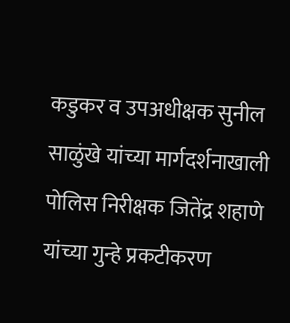कडुकर व उपअधीक्षक सुनील साळुंखे यांच्या मार्गदर्शनाखाली पोलिस निरीक्षक जितेंद्र शहाणे यांच्या गुन्हे प्रकटीकरण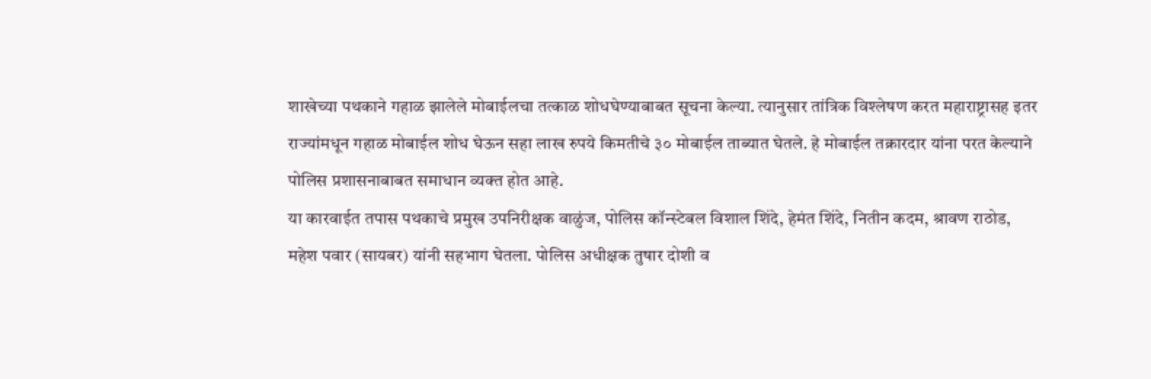शाखेच्या पथकाने गहाळ झालेले मोबाईलचा तत्काळ शोधघेण्याबाबत सूचना केल्या. त्यानुसार तांत्रिक विश्लेषण करत महाराष्ट्रासह इतर राज्यांमधून गहाळ मोबाईल शोध घेऊन सहा लाख रुपये किमतीचे ३० मोबाईल ताब्यात घेतले. हे मोबाईल तक्रारदार यांना परत केल्याने पोलिस प्रशासनाबाबत समाधान व्यक्त होत आहे.
या कारवाईत तपास पथकाचे प्रमुख उपनिरीक्षक वाळुंज, पोलिस कॉन्स्टेबल विशाल शिंदे, हेमंत शिंदे, नितीन कदम, श्रावण राठोड, महेश पवार (सायबर) यांनी सहभाग घेतला. पोलिस अधीक्षक तुषार दोशी व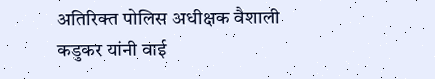अतिरिक्त पोलिस अधीक्षक वैशाली कडुकर यांनी वाई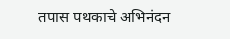तपास पथकाचे अभिनंदन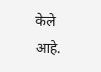केले आहे.